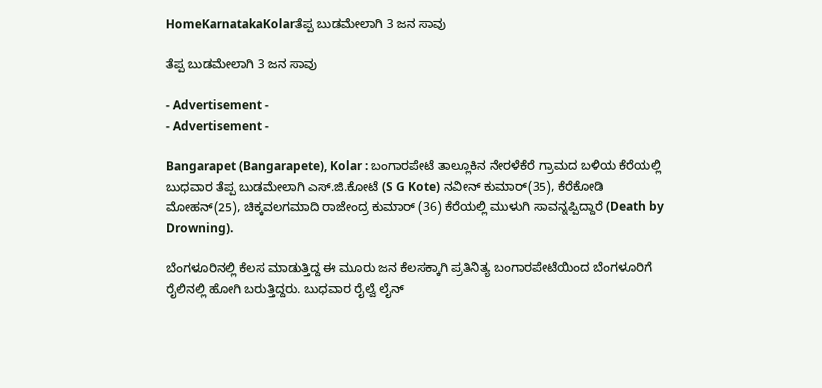HomeKarnatakaKolarತೆಪ್ಪ ಬುಡಮೇಲಾಗಿ 3 ಜನ ಸಾವು

ತೆಪ್ಪ ಬುಡಮೇಲಾಗಿ 3 ಜನ ಸಾವು

- Advertisement -
- Advertisement -

Bangarapet (Bangarapete), Kolar : ಬಂಗಾರಪೇಟೆ ತಾಲ್ಲೂಕಿನ ನೇರಳೆಕೆರೆ ಗ್ರಾಮದ ಬಳಿಯ ಕೆರೆಯಲ್ಲಿ ಬುಧವಾರ ತೆಪ್ಪ ಬುಡಮೇಲಾಗಿ ಎಸ್.ಜಿ.ಕೋಟೆ (S G Kote) ನವೀನ್ ಕುಮಾರ್(35), ಕೆರೆಕೋಡಿ ಮೋಹನ್(25), ಚಿಕ್ಕವಲಗಮಾದಿ ರಾಜೇಂದ್ರ ಕುಮಾರ್ (36) ಕೆರೆಯಲ್ಲಿ ಮುಳುಗಿ ಸಾವನ್ನಪ್ಪಿದ್ದಾರೆ (Death by Drowning).

ಬೆಂಗಳೂರಿನಲ್ಲಿ ಕೆಲಸ ಮಾಡುತ್ತಿದ್ದ ಈ ಮೂರು ಜನ ಕೆಲಸಕ್ಕಾಗಿ ಪ್ರತಿನಿತ್ಯ ಬಂಗಾರಪೇಟೆಯಿಂದ ಬೆಂಗಳೂರಿಗೆ ರೈಲಿನಲ್ಲಿ ಹೋಗಿ ಬರುತ್ತಿದ್ದರು. ಬುಧವಾರ ರೈಲ್ವೆ ಲೈನ್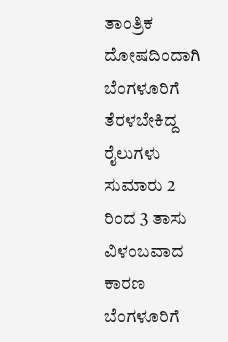ತಾಂತ್ರಿಕ ದೋಷದಿಂದಾಗಿ ಬೆಂಗಳೂರಿಗೆ ತೆರಳಬೇಕಿದ್ದ ರೈಲುಗಳು ಸುಮಾರು 2 ರಿಂದ 3 ತಾಸು ವಿಳಂಬವಾದ ಕಾರಣ ಬೆಂಗಳೂರಿಗೆ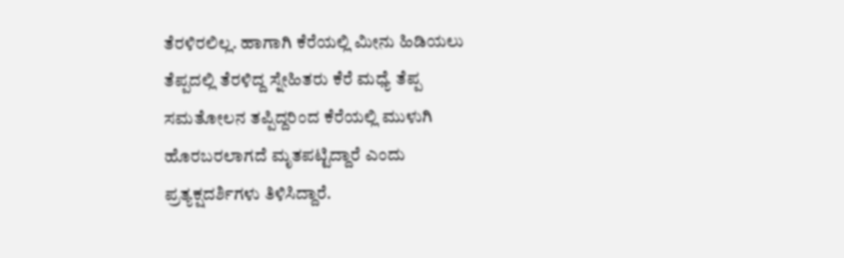ತೆರಳಿರಲಿಲ್ಲ. ಹಾಗಾಗಿ ಕೆರೆಯಲ್ಲಿ ಮೀನು ಹಿಡಿಯಲು ತೆಪ್ಪದಲ್ಲಿ ತೆರಳಿದ್ದ ಸ್ನೇಹಿತರು ಕೆರೆ ಮಧ್ಯೆ ತೆಪ್ಪ ಸಮತೋಲನ ತಪ್ಪಿದ್ದರಿಂದ ಕೆರೆಯಲ್ಲಿ ಮುಳುಗಿ ಹೊರಬರಲಾಗದೆ ಮೃತಪಟ್ಟಿದ್ದಾರೆ ಎಂದು ಪ್ರತ್ಯಕ್ಷದರ್ಶಿಗಳು ತಿಳಿಸಿದ್ದಾರೆ.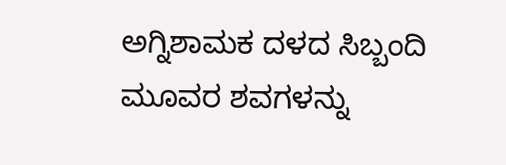ಅಗ್ನಿಶಾಮಕ ದಳದ ಸಿಬ್ಬಂದಿ ಮೂವರ ಶವಗಳನ್ನು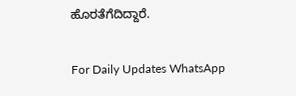ಹೊರತೆಗೆದಿದ್ದಾರೆ.

For Daily Updates WhatsApp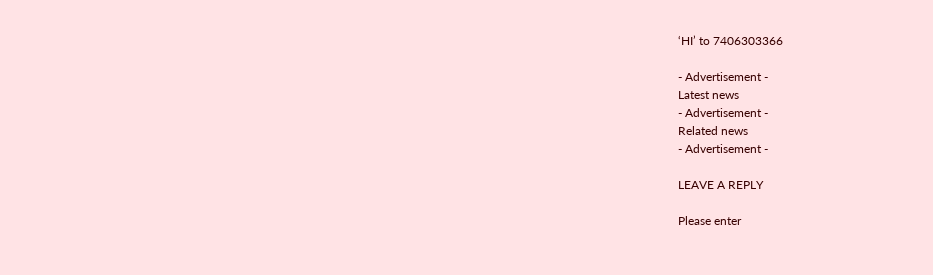‘HI’ to 7406303366

- Advertisement -
Latest news
- Advertisement -
Related news
- Advertisement -

LEAVE A REPLY

Please enter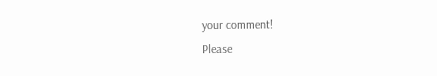your comment!
Please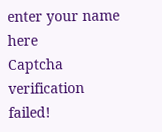enter your name here
Captcha verification failed!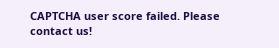CAPTCHA user score failed. Please contact us!